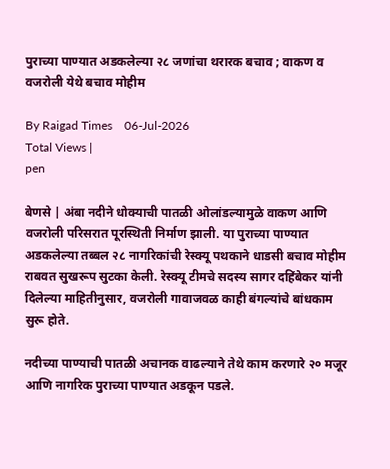पुराच्या पाण्यात अडकलेल्या २८ जणांचा थरारक बचाव ; वाकण व वजरोली येथे बचाव मोहीम

By Raigad Times    06-Jul-2026
Total Views |
pen

बेणसे | अंबा नदीने धोक्याची पातळी ओलांडल्यामुळे वाकण आणि वजरोली परिसरात पूरस्थिती निर्माण झाली. या पुराच्या पाण्यात अडकलेल्या तब्बल २८ नागरिकांची रेस्क्यू पथकाने धाडसी बचाव मोहीम राबवत सुखरूप सुटका केली. रेस्क्यू टीमचे सदस्य सागर दहिंबेकर यांनी दिलेल्या माहितीनुसार, वजरोली गावाजवळ काही बंगल्यांचे बांधकाम सुरू होते.

नदीच्या पाण्याची पातळी अचानक वाढल्याने तेथे काम करणारे २० मजूर आणि नागरिक पुराच्या पाण्यात अडकून पडले.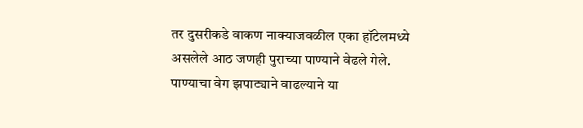तर दुसरीकडे वाकण नाक्याजवळील एका हॉटेलमध्ये असलेले आठ जणही पुराच्या पाण्याने वेढले गेले. पाण्याचा वेग झपाट्याने वाढल्याने या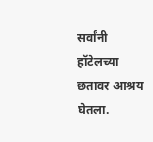सर्वांनी हॉटेलच्या छतावर आश्रय घेतला.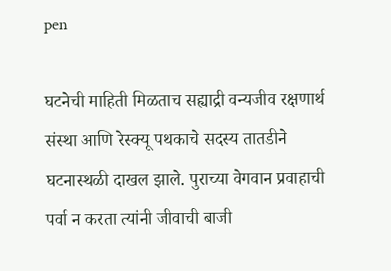pen

घटनेची माहिती मिळताच सह्याद्री वन्यजीव रक्षणार्थ संस्था आणि रेस्क्यू पथकाचे सदस्य तातडीने घटनास्थळी दाखल झाले. पुराच्या वेगवान प्रवाहाची पर्वा न करता त्यांनी जीवाची बाजी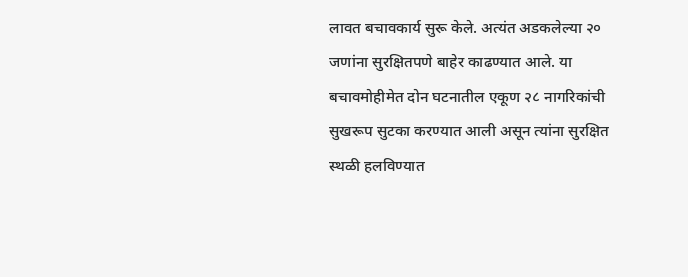लावत बचावकार्य सुरू केले. अत्यंत अडकलेल्या २० जणांना सुरक्षितपणे बाहेर काढण्यात आले. या बचावमोहीमेत दोन घटनातील एकूण २८ नागरिकांची सुखरूप सुटका करण्यात आली असून त्यांना सुरक्षित स्थळी हलविण्यात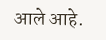आले आहे.